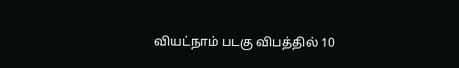வியட்நாம் படகு விபத்தில் 10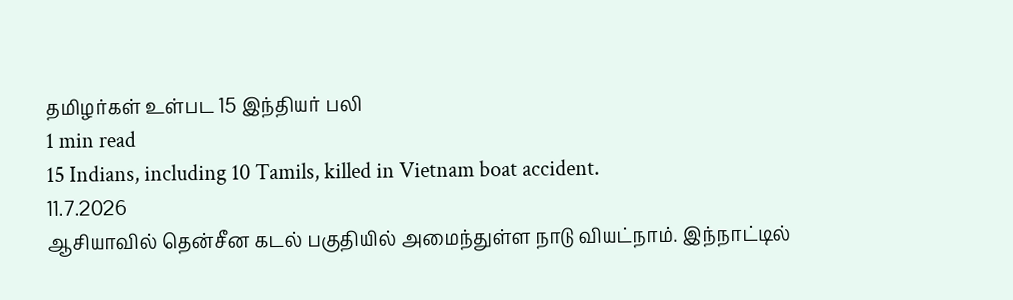தமிழர்கள் உள்பட 15 இந்தியர் பலி
1 min read
15 Indians, including 10 Tamils, killed in Vietnam boat accident.
11.7.2026
ஆசியாவில் தென்சீன கடல் பகுதியில் அமைந்துள்ள நாடு வியட்நாம். இந்நாட்டில்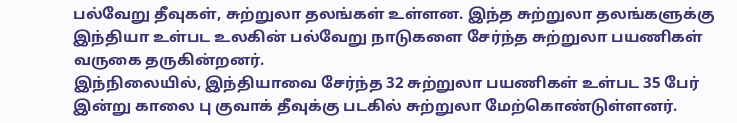பல்வேறு தீவுகள், சுற்றுலா தலங்கள் உள்ளன. இந்த சுற்றுலா தலங்களுக்கு இந்தியா உள்பட உலகின் பல்வேறு நாடுகளை சேர்ந்த சுற்றுலா பயணிகள் வருகை தருகின்றனர்.
இந்நிலையில், இந்தியாவை சேர்ந்த 32 சுற்றுலா பயணிகள் உள்பட 35 பேர் இன்று காலை பு குவாக் தீவுக்கு படகில் சுற்றுலா மேற்கொண்டுள்ளனர்.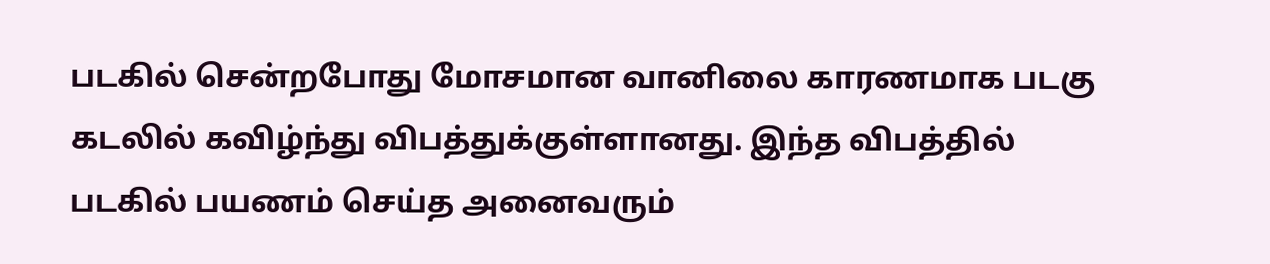படகில் சென்றபோது மோசமான வானிலை காரணமாக படகு கடலில் கவிழ்ந்து விபத்துக்குள்ளானது. இந்த விபத்தில் படகில் பயணம் செய்த அனைவரும்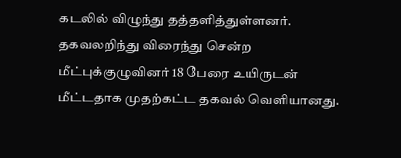கடலில் விழுந்து தத்தளித்துள்ளனர். தகவலறிந்து விரைந்து சென்ற மீட்புக்குழுவினர் 18 பேரை உயிருடன் மீட்டதாக முதற்கட்ட தகவல் வெளியானது.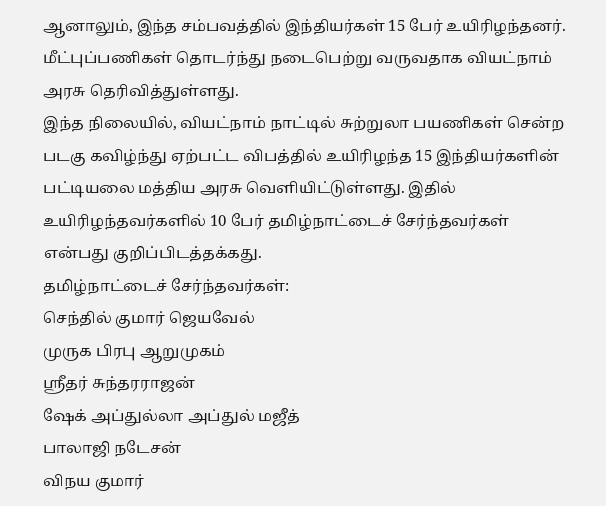ஆனாலும், இந்த சம்பவத்தில் இந்தியர்கள் 15 பேர் உயிரிழந்தனர். மீட்புப்பணிகள் தொடர்ந்து நடைபெற்று வருவதாக வியட்நாம் அரசு தெரிவித்துள்ளது.
இந்த நிலையில், வியட்நாம் நாட்டில் சுற்றுலா பயணிகள் சென்ற படகு கவிழ்ந்து ஏற்பட்ட விபத்தில் உயிரிழந்த 15 இந்தியர்களின் பட்டியலை மத்திய அரசு வெளியிட்டுள்ளது. இதில் உயிரிழந்தவர்களில் 10 பேர் தமிழ்நாட்டைச் சேர்ந்தவர்கள் என்பது குறிப்பிடத்தக்கது.
தமிழ்நாட்டைச் சேர்ந்தவர்கள்:
செந்தில் குமார் ஜெயவேல்
முருக பிரபு ஆறுமுகம்
ஸ்ரீதர் சுந்தரராஜன்
ஷேக் அப்துல்லா அப்துல் மஜீத்
பாலாஜி நடேசன்
விநய குமார்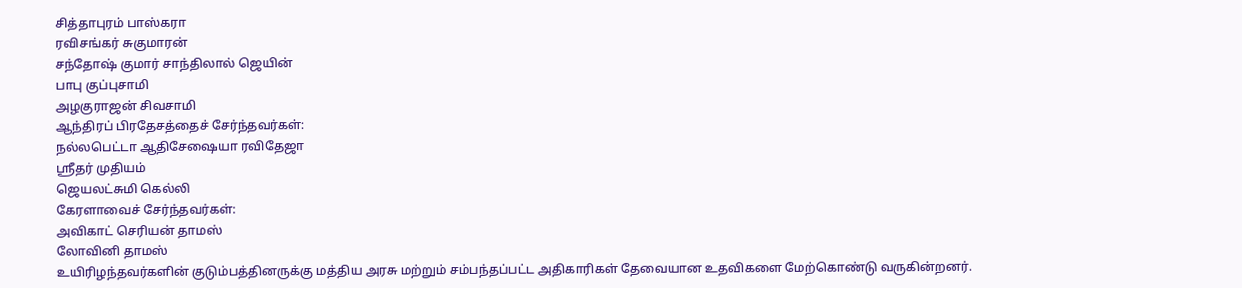சித்தாபுரம் பாஸ்கரா
ரவிசங்கர் சுகுமாரன்
சந்தோஷ் குமார் சாந்திலால் ஜெயின்
பாபு குப்புசாமி
அழகுராஜன் சிவசாமி
ஆந்திரப் பிரதேசத்தைச் சேர்ந்தவர்கள்:
நல்லபெட்டா ஆதிசேஷையா ரவிதேஜா
ஸ்ரீதர் முதியம்
ஜெயலட்சுமி கெல்லி
கேரளாவைச் சேர்ந்தவர்கள்:
அவிகாட் செரியன் தாமஸ்
லோவினி தாமஸ்
உயிரிழந்தவர்களின் குடும்பத்தினருக்கு மத்திய அரசு மற்றும் சம்பந்தப்பட்ட அதிகாரிகள் தேவையான உதவிகளை மேற்கொண்டு வருகின்றனர்.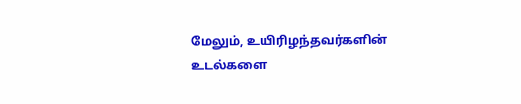மேலும், உயிரிழந்தவர்களின் உடல்களை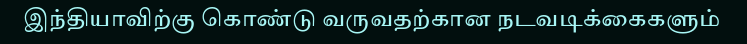இந்தியாவிற்கு கொண்டு வருவதற்கான நடவடிக்கைகளும்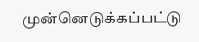முன்னெடுக்கப்பட்டு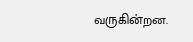வருகின்றன.